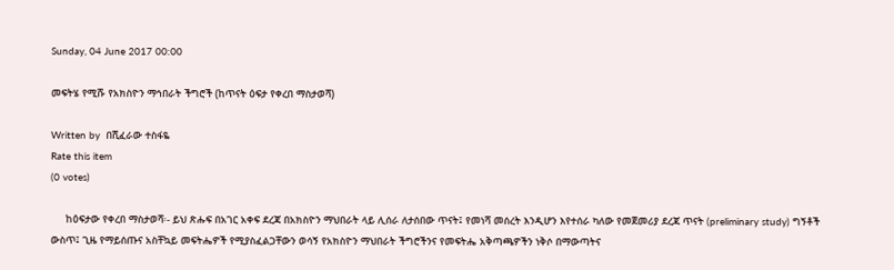Sunday, 04 June 2017 00:00

መፍትሄ የሚሹ የአክስዮን ማኅበራት ችግሮች (ከጥናት ዕፍታ የቀረበ ማስታወሻ)

Written by  በሺፈራው ተስፋዬ
Rate this item
(0 votes)

     ከዕፍታው የቀረበ ማስታወሻ፡- ይህ ጽሑፍ በአገር አቀፍ ደረጃ በአክስዮን ማህበራት ላይ ሊሰራ ለታሰበው ጥናት፤ የመነሻ መሰረት እንዲሆን እየተሰራ ካለው የመጀመሪያ ደረጃ ጥናት (preliminary study) ግኝቶች ውስጥ፤ ጊዜ የማይሰጡና አስቸኳይ መፍትሔዎች የሚያስፈልጋቸውን ወሳኝ የአክስዮን ማህበራት ችግሮችንና የመፍትሔ አቅጣጫዎችን ነቅሶ በማውጣትና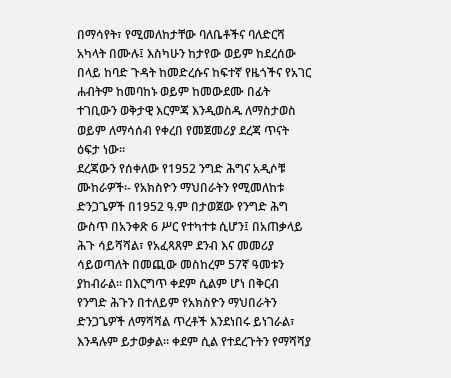በማሳየት፣ የሚመለከታቸው ባለቤቶችና ባለድርሻ አካላት በሙሉ፤ እስካሁን ከታየው ወይም ከደረሰው በላይ ከባድ ጉዳት ከመድረሱና ከፍተኛ የዜጎችና የአገር ሐብትም ከመባከኑ ወይም ከመውደሙ በፊት ተገቢውን ወቅታዊ እርምጃ እንዲወስዱ ለማስታወስ ወይም ለማሳሰብ የቀረበ የመጀመሪያ ደረጃ ጥናት ዕፍታ ነው፡፡
ደረጃውን የሰቀለው የ1952 ንግድ ሕግና አዲሶቹ ሙከራዎች፡- የአክስዮን ማህበራትን የሚመለከቱ ድንጋጌዎች በ1952 ዓ.ም በታወጀው የንግድ ሕግ ውስጥ በአንቀጽ 6 ሥር የተካተቱ ሲሆን፤ በአጠቃላይ ሕጉ ሳይሻሻል፣ የአፈጻጸም ደንብ እና መመሪያ ሳይወጣለት በመጪው መስከረም 57ኛ ዓመቱን ያከብራል፡፡ በእርግጥ ቀደም ሲልም ሆነ በቅርብ የንግድ ሕጉን በተለይም የአክስዮን ማህበራትን ድንጋጌዎች ለማሻሻል ጥረቶች እንደነበሩ ይነገራል፣ እንዳሉም ይታወቃል፡፡ ቀደም ሲል የተደረጉትን የማሻሻያ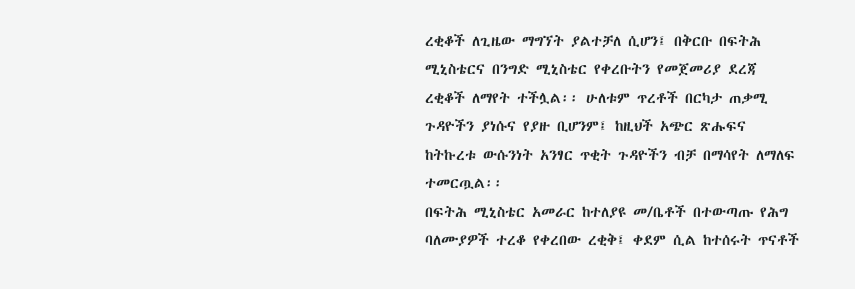ረቂቆች ለጊዜው ማግኘት ያልተቻለ ሲሆን፤ በቅርቡ በፍትሕ ሚኒስቴርና በንግድ ሚኒስቴር የቀረቡትን የመጀመሪያ ደረጃ ረቂቆች ለማየት ተችሏል፡፡ ሁለቱም ጥረቶች በርካታ ጠቃሚ ጉዳዮችን ያነሱና የያዙ ቢሆንም፤ ከዚህች አጭር ጽሑፍና ከትኩረቱ ውሱንነት አንፃር ጥቂት ጉዳዮችን ብቻ በማሳየት ለማለፍ ተመርጧል፡፡
በፍትሕ ሚኒስቴር አመራር ከተለያዩ መ/ቤቶች በተውጣጡ የሕግ ባለሙያዎች ተረቆ የቀረበው ረቂቅ፤ ቀደም ሲል ከተሰሩት ጥናቶች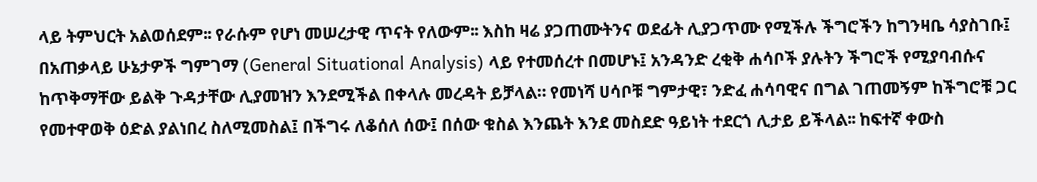ላይ ትምህርት አልወሰደም፡፡ የራሱም የሆነ መሠረታዊ ጥናት የለውም፡፡ እስከ ዛሬ ያጋጠሙትንና ወደፊት ሊያጋጥሙ የሚችሉ ችግሮችን ከግንዛቤ ሳያስገቡ፤ በአጠቃላይ ሁኔታዎች ግምገማ (General Situational Analysis) ላይ የተመሰረተ በመሆኑ፤ አንዳንድ ረቂቅ ሐሳቦች ያሉትን ችግሮች የሚያባብሱና ከጥቅማቸው ይልቅ ጉዳታቸው ሊያመዝን እንደሚችል በቀላሉ መረዳት ይቻላል። የመነሻ ሀሳቦቹ ግምታዊ፣ ንድፈ ሐሳባዊና በግል ገጠመኝም ከችግሮቹ ጋር የመተዋወቅ ዕድል ያልነበረ ስለሚመስል፤ በችግሩ ለቆሰለ ሰው፤ በሰው ቁስል እንጨት እንደ መስደድ ዓይነት ተደርጎ ሊታይ ይችላል፡፡ ከፍተኛ ቀውስ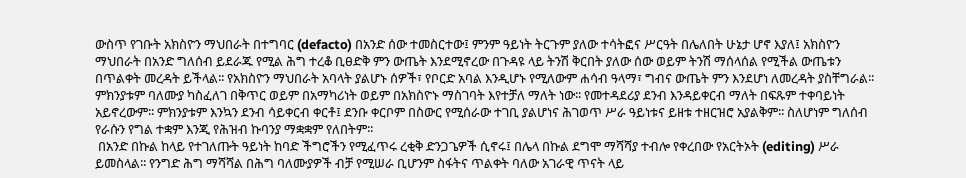ውስጥ የገቡት አክስዮን ማህበራት በተግባር (defacto) በአንድ ሰው ተመስርተው፤ ምንም ዓይነት ትርጉም ያለው ተሳትፎና ሥርዓት በሌለበት ሁኔታ ሆኖ እያለ፤ አክስዮን ማህበራት በአንድ ግለሰብ ይደራጁ የሚል ሕግ ተረቆ ቢፀድቅ ምን ውጤት እንደሚኖረው በጉዳዩ ላይ ትንሽ ቅርበት ያለው ሰው ወይም ትንሽ ማሰላሰል የሚችል ውጤቱን በጥልቀት መረዳት ይችላል፡፡ የአክስዮን ማህበራት አባላት ያልሆኑ ሰዎች፣ የቦርድ አባል እንዲሆኑ የሚለውም ሐሳብ ዓላማ፣ ግብና ውጤት ምን እንደሆነ ለመረዳት ያስቸግራል፡፡ ምክንያቱም ባለሙያ ካስፈለገ በቅጥር ወይም በአማካሪነት ወይም በአክስዮኑ ማስገባት እየተቻለ ማለት ነው፡፡ የመተዳደሪያ ደንብ እንዳይቀርብ ማለት በፍጹም ተቀባይነት አይኖረውም፡፡ ምክንያቱም እንኳን ደንብ ሳይቀርብ ቀርቶ፤ ደንቡ ቀርቦም በስውር የሚሰራው ተገቢ ያልሆነና ሕገወጥ ሥራ ዓይነቱና ይዘቱ ተዘርዝሮ አያልቅም፡፡ ስለሆነም ግለሰብ የራሱን የግል ተቋም እንጂ የሕዝብ ኩባንያ ማቋቋም የለበትም፡፡
 በአንድ በኩል ከላይ የተገለጡት ዓይነት ከባድ ችግሮችን የሚፈጥሩ ረቂቅ ድንጋጌዎች ሲኖሩ፤ በሌላ በኩል ደግሞ ማሻሻያ ተብሎ የቀረበው የአርትኦት (editing) ሥራ  ይመስላል፡፡ የንግድ ሕግ ማሻሻል በሕግ ባለሙያዎች ብቻ የሚሠራ ቢሆንም ስፋትና ጥልቀት ባለው አገራዊ ጥናት ላይ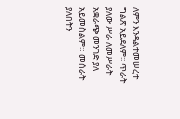ለምን እንዳልተመሠረተ ግልጽ አይደለም፡፡ ጥራት ያለው ሥራ ለመሥራት አቋራጭ መንገድ ያለ አይመስልም። መሰራት ያለበትን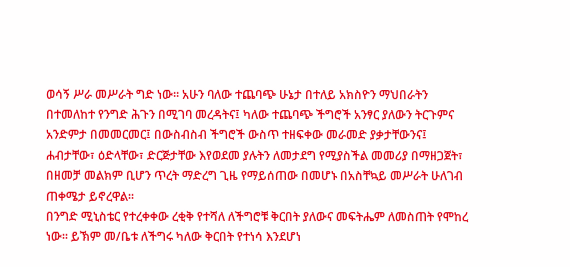ወሳኝ ሥራ መሥራት ግድ ነው። አሁን ባለው ተጨባጭ ሁኔታ በተለይ አክስዮን ማህበራትን በተመለከተ የንግድ ሕጉን በሚገባ መረዳትና፤ ካለው ተጨባጭ ችግሮች አንፃር ያለውን ትርጉምና አንድምታ በመመርመር፤ በውስብስብ ችግሮች ውስጥ ተዘፍቀው መራመድ ያቃታቸውንና፤ ሐብታቸው፣ ዕድላቸው፣ ድርጅታቸው እየወደመ ያሉትን ለመታደግ የሚያስችል መመሪያ በማዘጋጀት፣ በዘመቻ መልክም ቢሆን ጥረት ማድረግ ጊዜ የማይሰጠው በመሆኑ በአስቸኳይ መሥራት ሁለገብ ጠቀሜታ ይኖረዋል፡፡
በንግድ ሚኒስቴር የተረቀቀው ረቂቅ የተሻለ ለችግሮቹ ቅርበት ያለውና መፍትሔም ለመስጠት የሞከረ ነው፡፡ ይኽም መ/ቤቱ ለችግሩ ካለው ቅርበት የተነሳ እንደሆነ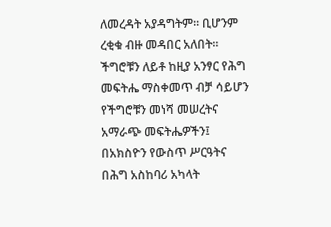ለመረዳት አያዳግትም፡፡ ቢሆንም ረቂቁ ብዙ መዳበር አለበት፡፡ ችግሮቹን ለይቶ ከዚያ አንፃር የሕግ መፍትሔ ማስቀመጥ ብቻ ሳይሆን የችግሮቹን መነሻ መሠረትና አማራጭ መፍትሔዎችን፤ በአክስዮን የውስጥ ሥርዓትና በሕግ አስከባሪ አካላት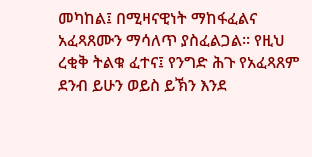መካከል፤ በሚዛናዊነት ማከፋፈልና አፈጻጸሙን ማሳለጥ ያስፈልጋል፡፡ የዚህ ረቂቅ ትልቁ ፈተና፤ የንግድ ሕጉ የአፈጻጸም ደንብ ይሁን ወይስ ይኽን እንደ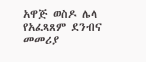አዋጅ ወስዶ ሌላ የአፈጻጸም ደንብና መመሪያ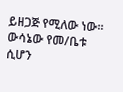ይዘጋጅ የሚለው ነው፡፡ ውሳኔው የመ/ቤቱ ሲሆን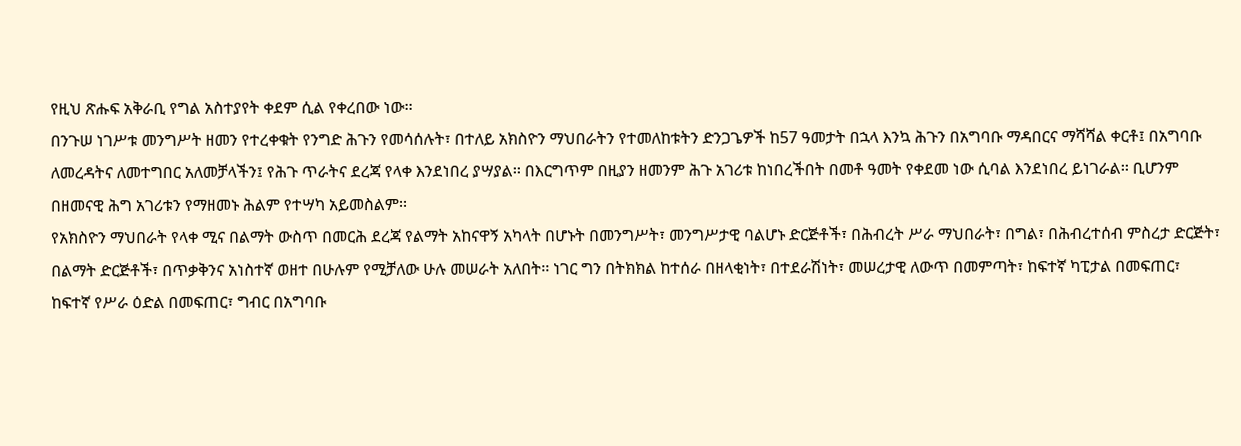የዚህ ጽሑፍ አቅራቢ የግል አስተያየት ቀደም ሲል የቀረበው ነው፡፡
በንጉሠ ነገሥቱ መንግሥት ዘመን የተረቀቁት የንግድ ሕጉን የመሳሰሉት፣ በተለይ አክስዮን ማህበራትን የተመለከቱትን ድንጋጌዎች ከ57 ዓመታት በኋላ እንኳ ሕጉን በአግባቡ ማዳበርና ማሻሻል ቀርቶ፤ በአግባቡ ለመረዳትና ለመተግበር አለመቻላችን፤ የሕጉ ጥራትና ደረጃ የላቀ እንደነበረ ያሣያል፡፡ በእርግጥም በዚያን ዘመንም ሕጉ አገሪቱ ከነበረችበት በመቶ ዓመት የቀደመ ነው ሲባል እንደነበረ ይነገራል፡፡ ቢሆንም በዘመናዊ ሕግ አገሪቱን የማዘመኑ ሕልም የተሣካ አይመስልም፡፡
የአክስዮን ማህበራት የላቀ ሚና በልማት ውስጥ በመርሕ ደረጃ የልማት አከናዋኝ አካላት በሆኑት በመንግሥት፣ መንግሥታዊ ባልሆኑ ድርጅቶች፣ በሕብረት ሥራ ማህበራት፣ በግል፣ በሕብረተሰብ ምስረታ ድርጅት፣ በልማት ድርጅቶች፣ በጥቃቅንና አነስተኛ ወዘተ በሁሉም የሚቻለው ሁሉ መሠራት አለበት፡፡ ነገር ግን በትክክል ከተሰራ በዘላቂነት፣ በተደራሽነት፣ መሠረታዊ ለውጥ በመምጣት፣ ከፍተኛ ካፒታል በመፍጠር፣ ከፍተኛ የሥራ ዕድል በመፍጠር፣ ግብር በአግባቡ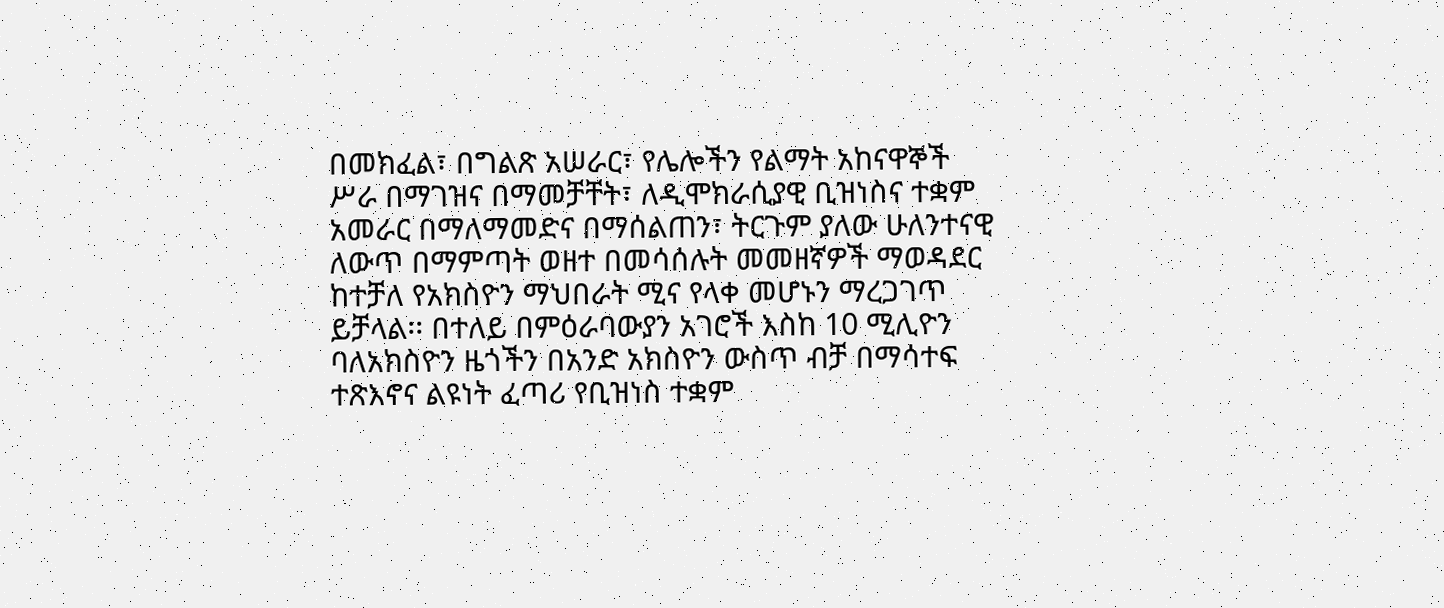በመክፈል፣ በግልጽ አሠራር፣ የሌሎችን የልማት አከናዋኞች ሥራ በማገዝና በማመቻቸት፣ ለዲሞክራሲያዊ ቢዝነስና ተቋም አመራር በማለማመድና በማሰልጠን፣ ትርጉም ያለው ሁለንተናዊ ለውጥ በማምጣት ወዘተ በመሳሰሉት መመዘኛዎች ማወዳደር ከተቻለ የአክስዮን ማህበራት ሚና የላቀ መሆኑን ማረጋገጥ ይቻላል፡፡ በተለይ በምዕራባውያን አገሮች እስከ 10 ሚሊዮን ባለአክስዮን ዜጎችን በአንድ አክስዮን ውስጥ ብቻ በማሳተፍ ተጽእኖና ልዩነት ፈጣሪ የቢዝነስ ተቋም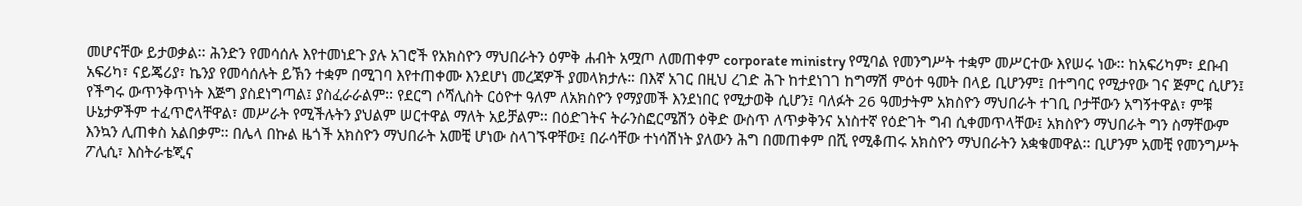መሆናቸው ይታወቃል፡፡ ሕንድን የመሳሰሉ እየተመነደጉ ያሉ አገሮች የአክስዮን ማህበራትን ዕምቅ ሐብት አሟጦ ለመጠቀም corporate ministry የሚባል የመንግሥት ተቋም መሥርተው እየሠሩ ነው፡፡ ከአፍሪካም፣ ደቡብ አፍሪካ፣ ናይጄሪያ፣ ኬንያ የመሳሰሉት ይኽን ተቋም በሚገባ እየተጠቀሙ እንደሆነ መረጃዎች ያመላክታሉ። በእኛ አገር በዚህ ረገድ ሕጉ ከተደነገገ ከግማሽ ምዕተ ዓመት በላይ ቢሆንም፤ በተግባር የሚታየው ገና ጅምር ሲሆን፤ የችግሩ ውጥንቅጥነት እጅግ ያስደነግጣል፤ ያስፈራራልም፡፡ የደርግ ሶሻሊስት ርዕዮተ ዓለም ለአክስዮን የማያመች እንደነበር የሚታወቅ ሲሆን፤ ባለፉት 26 ዓመታትም አክስዮን ማህበራት ተገቢ ቦታቸውን አግኝተዋል፣ ምቹ ሁኔታዎችም ተፈጥሮላቸዋል፣ መሥራት የሚችሉትን ያህልም ሠርተዋል ማለት አይቻልም፡፡ በዕድገትና ትራንስፎርሜሽን ዕቅድ ውስጥ ለጥቃቅንና አነስተኛ የዕድገት ግብ ሲቀመጥላቸው፤ አክስዮን ማህበራት ግን ስማቸውም እንኳን ሊጠቀስ አልበቃም፡፡ በሌላ በኩል ዜጎች አክስዮን ማህበራት አመቺ ሆነው ስላገኙዋቸው፤ በራሳቸው ተነሳሽነት ያለውን ሕግ በመጠቀም በሺ የሚቆጠሩ አክስዮን ማህበራትን አቋቁመዋል፡፡ ቢሆንም አመቺ የመንግሥት ፖሊሲ፣ እስትራቴጂና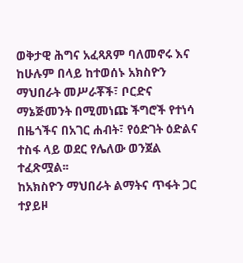ወቅታዊ ሕግና አፈጻጸም ባለመኖሩ እና ከሁሉም በላይ ከተወሰኑ አክስዮን ማህበራት መሥራቾች፣ ቦርድና ማኔጅመንት በሚመነጩ ችግሮች የተነሳ በዜጎችና በአገር ሐብት፣ የዕድገት ዕድልና ተስፋ ላይ ወደር የሌለው ወንጀል ተፈጽሟል፡፡
ከአክስዮን ማህበራት ልማትና ጥፋት ጋር ተያይዞ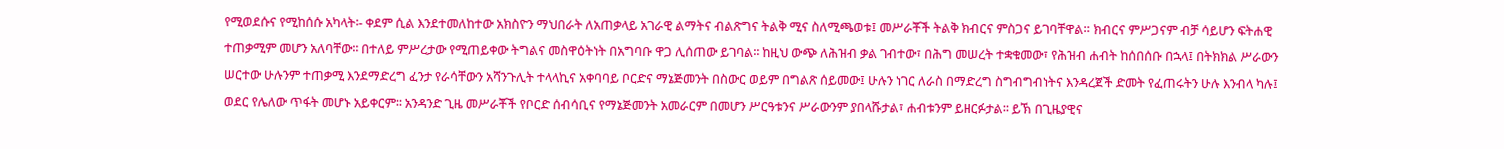የሚወደሱና የሚከሰሱ አካላት፡- ቀደም ሲል እንደተመለከተው አክስዮን ማህበራት ለአጠቃላይ አገራዊ ልማትና ብልጽግና ትልቅ ሚና ስለሚጫወቱ፤ መሥራቾች ትልቅ ክብርና ምስጋና ይገባቸዋል። ክብርና ምሥጋናም ብቻ ሳይሆን ፍትሐዊ ተጠቃሚም መሆን አለባቸው፡፡ በተለይ ምሥረታው የሚጠይቀው ትግልና መስዋዕትነት በአግባቡ ዋጋ ሊሰጠው ይገባል፡፡ ከዚህ ውጭ ለሕዝብ ቃል ገብተው፣ በሕግ መሠረት ተቋቁመው፣ የሕዝብ ሐብት ከሰበሰቡ በኋላ፤ በትክክል ሥራውን ሠርተው ሁሉንም ተጠቃሚ እንደማድረግ ፈንታ የራሳቸውን አሻንጉሊት ተላላኪና አቀባባይ ቦርድና ማኔጅመንት በስውር ወይም በግልጽ ሰይመው፤ ሁሉን ነገር ለራስ በማድረግ ስግብግብነትና እንዳረጀች ድመት የፈጠሩትን ሁሉ እንብላ ካሉ፤ ወደር የሌለው ጥፋት መሆኑ አይቀርም፡፡ አንዳንድ ጊዜ መሥራቾች የቦርድ ሰብሳቢና የማኔጅመንት አመራርም በመሆን ሥርዓቱንና ሥራውንም ያበላሹታል፣ ሐብቱንም ይዘርፉታል፡፡ ይኽ በጊዜያዊና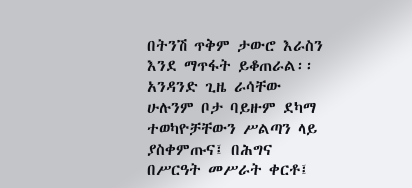በትንሽ ጥቅም ታውሮ እራስን እንደ ማጥፋት ይቆጠራል፡፡ አንዳንድ ጊዜ ራሳቸው ሁሉንም ቦታ ባይዙም ደካማ ተወካዮቻቸውን ሥልጣን ላይ ያስቀምጡና፤ በሕግና በሥርዓት መሥራት ቀርቶ፤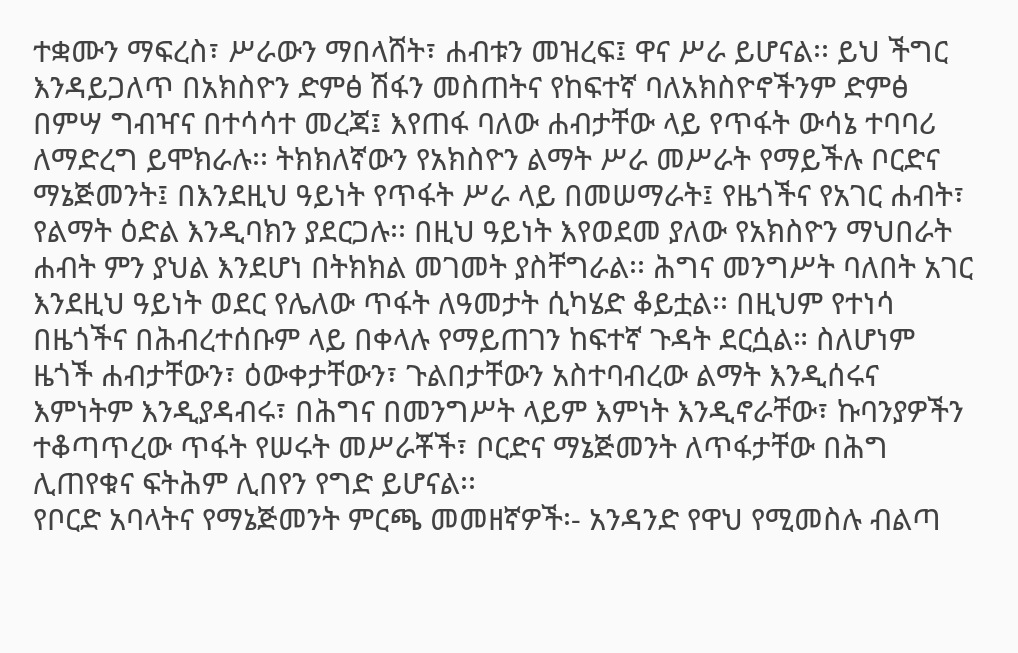ተቋሙን ማፍረስ፣ ሥራውን ማበላሸት፣ ሐብቱን መዝረፍ፤ ዋና ሥራ ይሆናል፡፡ ይህ ችግር እንዳይጋለጥ በአክስዮን ድምፅ ሽፋን መስጠትና የከፍተኛ ባለአክስዮኖችንም ድምፅ በምሣ ግብዣና በተሳሳተ መረጃ፤ እየጠፋ ባለው ሐብታቸው ላይ የጥፋት ውሳኔ ተባባሪ ለማድረግ ይሞክራሉ፡፡ ትክክለኛውን የአክስዮን ልማት ሥራ መሥራት የማይችሉ ቦርድና ማኔጅመንት፤ በእንደዚህ ዓይነት የጥፋት ሥራ ላይ በመሠማራት፤ የዜጎችና የአገር ሐብት፣ የልማት ዕድል እንዲባክን ያደርጋሉ፡፡ በዚህ ዓይነት እየወደመ ያለው የአክስዮን ማህበራት ሐብት ምን ያህል እንደሆነ በትክክል መገመት ያስቸግራል፡፡ ሕግና መንግሥት ባለበት አገር እንደዚህ ዓይነት ወደር የሌለው ጥፋት ለዓመታት ሲካሄድ ቆይቷል፡፡ በዚህም የተነሳ በዜጎችና በሕብረተሰቡም ላይ በቀላሉ የማይጠገን ከፍተኛ ጉዳት ደርሷል። ስለሆነም ዜጎች ሐብታቸውን፣ ዕውቀታቸውን፣ ጉልበታቸውን አስተባብረው ልማት እንዲሰሩና እምነትም እንዲያዳብሩ፣ በሕግና በመንግሥት ላይም እምነት እንዲኖራቸው፣ ኩባንያዎችን ተቆጣጥረው ጥፋት የሠሩት መሥራቾች፣ ቦርድና ማኔጅመንት ለጥፋታቸው በሕግ ሊጠየቁና ፍትሕም ሊበየን የግድ ይሆናል፡፡
የቦርድ አባላትና የማኔጅመንት ምርጫ መመዘኛዎች፡- አንዳንድ የዋህ የሚመስሉ ብልጣ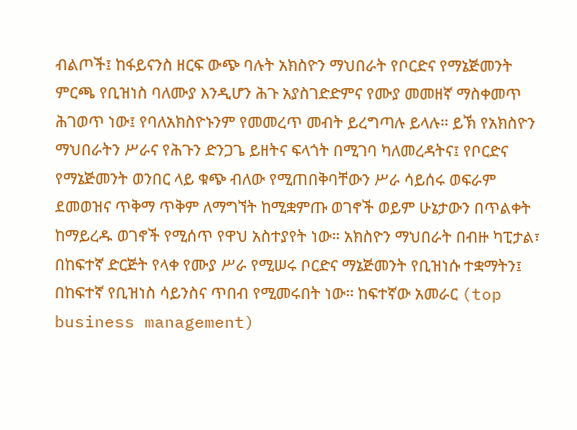ብልጦች፤ ከፋይናንስ ዘርፍ ውጭ ባሉት አክስዮን ማህበራት የቦርድና የማኔጅመንት ምርጫ የቢዝነስ ባለሙያ እንዲሆን ሕጉ አያስገድድምና የሙያ መመዘኛ ማስቀመጥ ሕገወጥ ነው፤ የባለአክስዮኑንም የመመረጥ መብት ይረግጣሉ ይላሉ፡፡ ይኽ የአክስዮን ማህበራትን ሥራና የሕጉን ድንጋጌ ይዘትና ፍላጎት በሚገባ ካለመረዳትና፤ የቦርድና የማኔጅመንት ወንበር ላይ ቁጭ ብለው የሚጠበቅባቸውን ሥራ ሳይሰሩ ወፍራም ደመወዝና ጥቅማ ጥቅም ለማግኘት ከሚቋምጡ ወገኖች ወይም ሁኔታውን በጥልቀት ከማይረዱ ወገኖች የሚሰጥ የዋህ አስተያየት ነው። አክስዮን ማህበራት በብዙ ካፒታል፣ በከፍተኛ ድርጅት የላቀ የሙያ ሥራ የሚሠሩ ቦርድና ማኔጅመንት የቢዝነሱ ተቋማትን፤ በከፍተኛ የቢዝነስ ሳይንስና ጥበብ የሚመሩበት ነው፡፡ ከፍተኛው አመራር (top business management)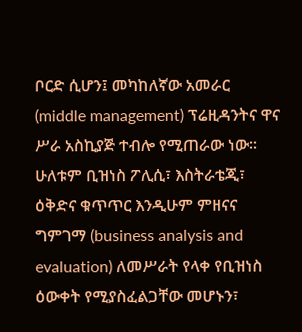ቦርድ ሲሆን፤ መካከለኛው አመራር (middle management) ፕሬዚዳንትና ዋና ሥራ አስኪያጅ ተብሎ የሚጠራው ነው፡፡ ሁለቱም ቢዝነስ ፖሊሲ፣ እስትራቴጂ፣ ዕቅድና ቁጥጥር እንዲሁም ምዘናና ግምገማ (business analysis and evaluation) ለመሥራት የላቀ የቢዝነስ ዕውቀት የሚያስፈልጋቸው መሆኑን፣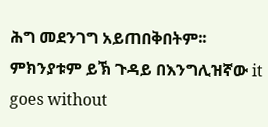ሕግ መደንገግ አይጠበቅበትም፡፡ ምክንያቱም ይኽ ጉዳይ በእንግሊዝኛው it goes without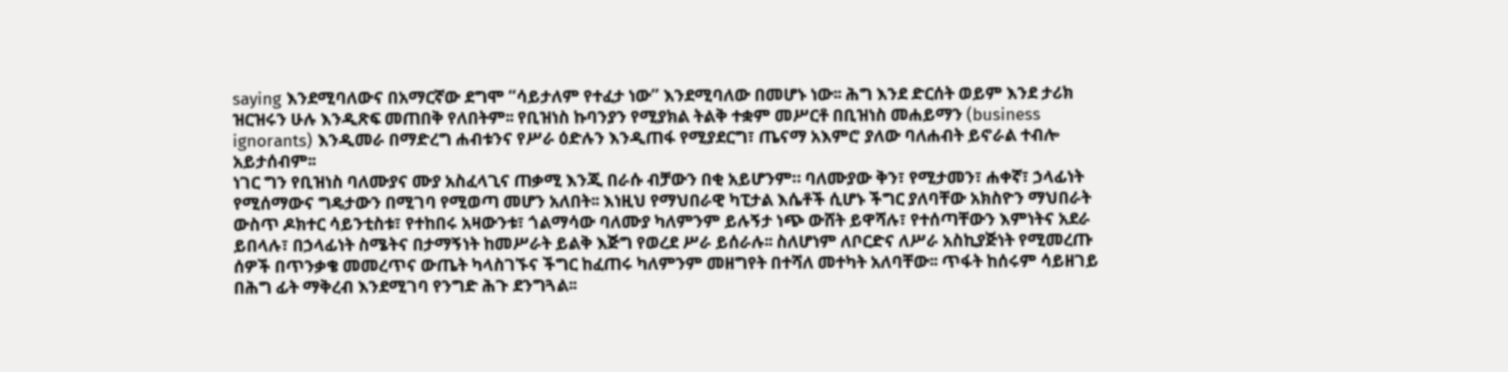saying እንደሚባለውና በአማርኛው ደግሞ “ሳይታለም የተፈታ ነው” እንደሚባለው በመሆኑ ነው፡፡ ሕግ እንደ ድርሰት ወይም እንደ ታሪክ ዝርዝሩን ሁሉ እንዲጽፍ መጠበቅ የለበትም፡፡ የቢዝነስ ኩባንያን የሚያክል ትልቅ ተቋም መሥርቶ በቢዝነስ መሐይማን (business ignorants) እንዲመራ በማድረግ ሐብቱንና የሥራ ዕድሉን እንዲጠፋ የሚያደርግ፣ ጤናማ አእምሮ ያለው ባለሐብት ይኖራል ተብሎ አይታሰብም፡፡
ነገር ግን የቢዝነስ ባለሙያና ሙያ አስፈላጊና ጠቃሚ እንጂ በራሱ ብቻውን በቂ አይሆንም። ባለሙያው ቅን፣ የሚታመን፣ ሐቀኛ፣ ኃላፊነት የሚሰማውና ግዴታውን በሚገባ የሚወጣ መሆን አለበት፡፡ እነዚህ የማህበራዊ ካፒታል እሴቶች ሲሆኑ ችግር ያለባቸው አክስዮን ማህበራት ውስጥ ዶክተር ሳይንቲስቱ፣ የተከበሩ አዛውንቱ፣ ጎልማሳው ባለሙያ ካለምንም ይሉኝታ ነጭ ውሸት ይዋሻሉ፣ የተሰጣቸውን እምነትና አደራ ይበላሉ፣ በኃላፊነት ስሜትና በታማኝነት ከመሥራት ይልቅ እጅግ የወረደ ሥራ ይሰራሉ፡፡ ስለሆነም ለቦርድና ለሥራ አስኪያጅነት የሚመረጡ ሰዎች በጥንቃቄ መመረጥና ውጤት ካላስገኙና ችግር ከፈጠሩ ካለምንም መዘግየት በተሻለ መተካት አለባቸው፡፡ ጥፋት ከሰሩም ሳይዘገይ በሕግ ፊት ማቅረብ እንደሚገባ የንግድ ሕጉ ደንግጓል፡፡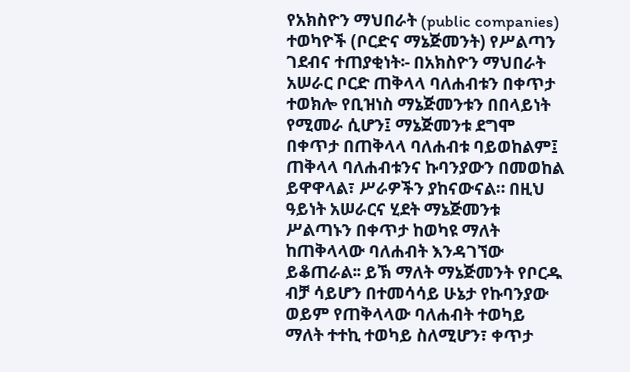የአክስዮን ማህበራት (public companies) ተወካዮች (ቦርድና ማኔጅመንት) የሥልጣን ገደብና ተጠያቂነት፡- በአክስዮን ማህበራት አሠራር ቦርድ ጠቅላላ ባለሐብቱን በቀጥታ ተወክሎ የቢዝነስ ማኔጅመንቱን በበላይነት የሚመራ ሲሆን፤ ማኔጅመንቱ ደግሞ በቀጥታ በጠቅላላ ባለሐብቱ ባይወከልም፤ ጠቅላላ ባለሐብቱንና ኩባንያውን በመወከል ይዋዋላል፣ ሥራዎችን ያከናውናል። በዚህ ዓይነት አሠራርና ሂደት ማኔጅመንቱ ሥልጣኑን በቀጥታ ከወካዩ ማለት ከጠቅላላው ባለሐብት እንዳገኘው ይቆጠራል፡፡ ይኽ ማለት ማኔጅመንት የቦርዱ ብቻ ሳይሆን በተመሳሳይ ሁኔታ የኩባንያው ወይም የጠቅላላው ባለሐብት ተወካይ ማለት ተተኪ ተወካይ ስለሚሆን፣ ቀጥታ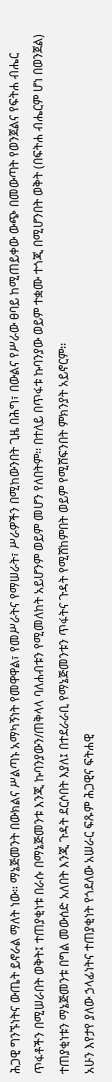ሕጋዊ ግንኙነትና ውጤት ይኖራል ማለት ነው። ማኔጅመንት በውክልና ሥልጣኑ አማካኝነት የመዋዋል፣ የመሥራትና የማሠራት፣ ሥራዎችን በሚከውንበት ጊዜ በሕግ፣ በውልና የሥራው ፀባይ ከሚጠይቀው ውጭ በመውጣት የወንጀልና የፍትሐ ብሔር ጥፋቶችን በሚሠራበት ወቅት፤ ተጠያቂነቱ በራሱ በማኔጅመንቱ እንጂ ኩባንያውን/ጠቅላላ ባለሐብቱን የሚመለከት አይሆንም ወይም መሆን የለበትም፡፡ በተለይ በጥፋቱ ኩባንያው ወይም ተቋሙ ተጎጂ በሚሆንበት ወቅት (በፍትሐ ብሔርም ሆነ በወንጀል) ተጠያቂነቱን ማኔጅመንቱ በግል መውሰድ አለበት እንጂ ጉዳት ደርሶበት እያለ፤ በተደራራቢ የማኔጅመንቱን ጥፋትና ጉዳት የሚሸከምበት ወይም የሚሸፍንበት ምክንያት አይኖርም፡፡
አሁን እየታየ ያለው ኃላፊነትና ተጠያቂነት የጎደለው አሠራር ፍጹም ሕጋዊና ፍትሐዊ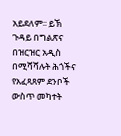አይደለም፡፡ ይኽ ጉዳይ በግልጽና በዝርዝር አዲስ በሚሻሻሉት ሕጎችና የአፈጻጸም ደንቦች ውስጥ መካተት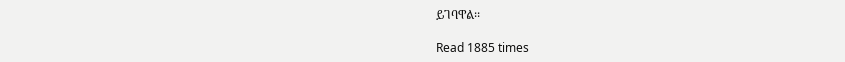ይገባዋል፡፡

Read 1885 times